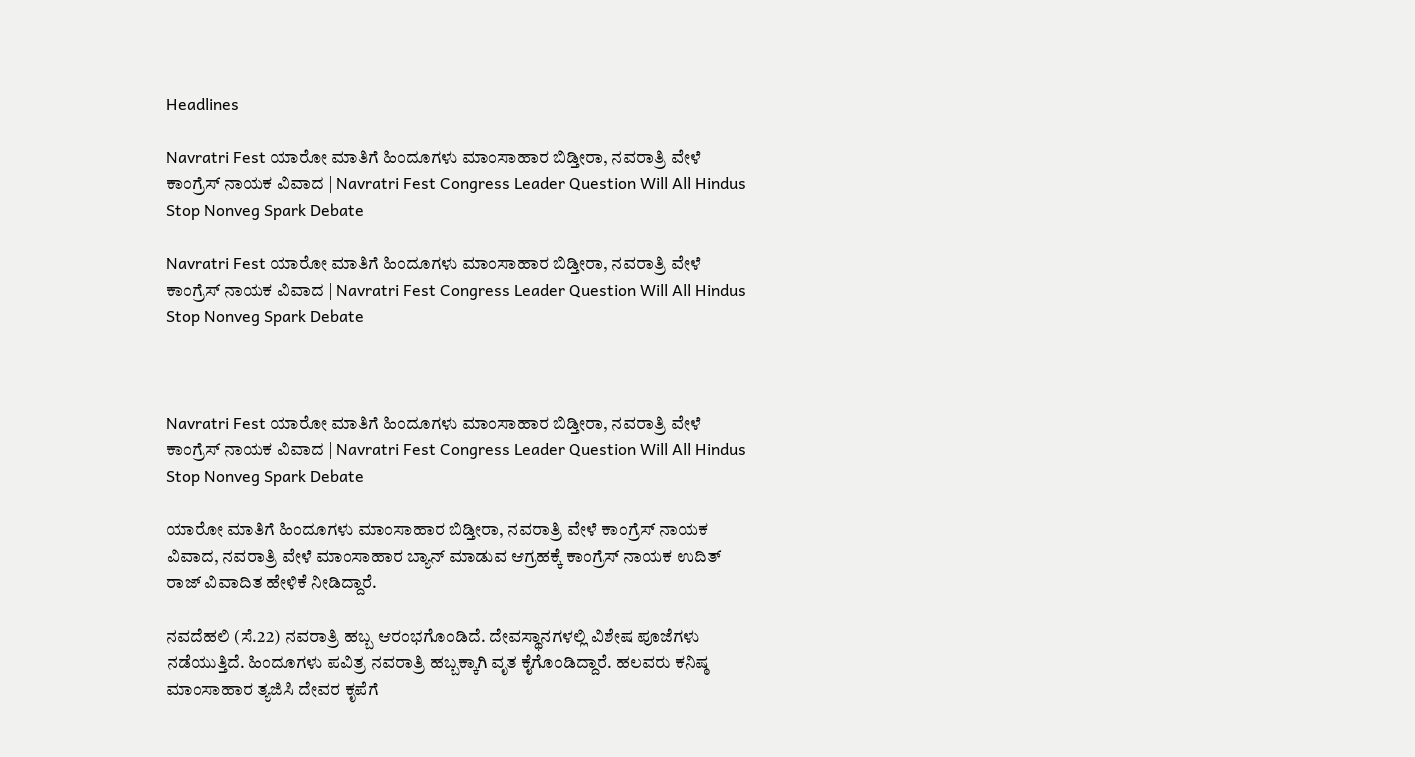Headlines

Navratri Fest ಯಾರೋ ಮಾತಿಗೆ ಹಿಂದೂಗಳು ಮಾಂಸಾಹಾರ ಬಿಡ್ತೀರಾ, ನವರಾತ್ರಿ ವೇಳೆ ಕಾಂಗ್ರೆಸ್ ನಾಯಕ ವಿವಾದ | Navratri Fest Congress Leader Question Will All Hindus Stop Nonveg Spark Debate

Navratri Fest ಯಾರೋ ಮಾತಿಗೆ ಹಿಂದೂಗಳು ಮಾಂಸಾಹಾರ ಬಿಡ್ತೀರಾ, ನವರಾತ್ರಿ ವೇಳೆ ಕಾಂಗ್ರೆಸ್ ನಾಯಕ ವಿವಾದ | Navratri Fest Congress Leader Question Will All Hindus Stop Nonveg Spark Debate



Navratri Fest ಯಾರೋ ಮಾತಿಗೆ ಹಿಂದೂಗಳು ಮಾಂಸಾಹಾರ ಬಿಡ್ತೀರಾ, ನವರಾತ್ರಿ ವೇಳೆ ಕಾಂಗ್ರೆಸ್ ನಾಯಕ ವಿವಾದ | Navratri Fest Congress Leader Question Will All Hindus Stop Nonveg Spark Debate

ಯಾರೋ ಮಾತಿಗೆ ಹಿಂದೂಗಳು ಮಾಂಸಾಹಾರ ಬಿಡ್ತೀರಾ, ನವರಾತ್ರಿ ವೇಳೆ ಕಾಂಗ್ರೆಸ್ ನಾಯಕ ವಿವಾದ, ನವರಾತ್ರಿ ವೇಳೆ ಮಾಂಸಾಹಾರ ಬ್ಯಾನ್ ಮಾಡುವ ಆಗ್ರಹಕ್ಕೆ ಕಾಂಗ್ರೆಸ್ ನಾಯಕ ಉದಿತ್ ರಾಜ್ ವಿವಾದಿತ ಹೇಳಿಕೆ ನೀಡಿದ್ದಾರೆ.

ನವದೆಹಲಿ (ಸೆ.22) ನವರಾತ್ರಿ ಹಬ್ಬ ಆರಂಭಗೊಂಡಿದೆ. ದೇವಸ್ಥಾನಗಳಲ್ಲಿ ವಿಶೇಷ ಪೂಜೆಗಳು ನಡೆಯುತ್ತಿದೆ. ಹಿಂದೂಗಳು ಪವಿತ್ರ ನವರಾತ್ರಿ ಹಬ್ಬಕ್ಕಾಗಿ ವೃತ ಕೈಗೊಂಡಿದ್ದಾರೆ. ಹಲವರು ಕನಿಷ್ಠ ಮಾಂಸಾಹಾರ ತ್ಯಜಿಸಿ ದೇವರ ಕೃಪೆಗೆ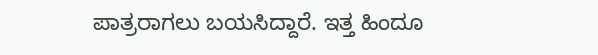ಪಾತ್ರರಾಗಲು ಬಯಸಿದ್ದಾರೆ. ಇತ್ತ ಹಿಂದೂ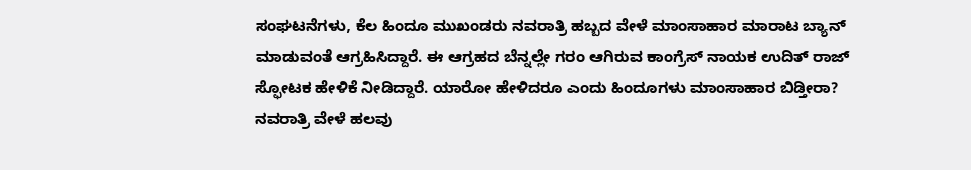ಸಂಘಟನೆಗಳು, ಕೆಲ ಹಿಂದೂ ಮುಖಂಡರು ನವರಾತ್ರಿ ಹಬ್ಬದ ವೇಳೆ ಮಾಂಸಾಹಾರ ಮಾರಾಟ ಬ್ಯಾನ್ ಮಾಡುವಂತೆ ಆಗ್ರಹಿಸಿದ್ದಾರೆ. ಈ ಆಗ್ರಹದ ಬೆನ್ನಲ್ಲೇ ಗರಂ ಆಗಿರುವ ಕಾಂಗ್ರೆಸ್ ನಾಯಕ ಉದಿತ್ ರಾಜ್ ಸ್ಫೋಟಕ ಹೇಳಿಕೆ ನೀಡಿದ್ದಾರೆ. ಯಾರೋ ಹೇಳಿದರೂ ಎಂದು ಹಿಂದೂಗಳು ಮಾಂಸಾಹಾರ ಬಿಡ್ತೀರಾ? ನವರಾತ್ರಿ ವೇಳೆ ಹಲವು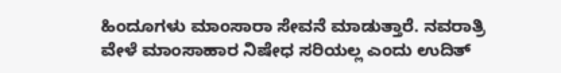ಹಿಂದೂಗಳು ಮಾಂಸಾರಾ ಸೇವನೆ ಮಾಡುತ್ತಾರೆ. ನವರಾತ್ರಿ ವೇಳೆ ಮಾಂಸಾಹಾರ ನಿಷೇಧ ಸರಿಯಲ್ಲ ಎಂದು ಉದಿತ್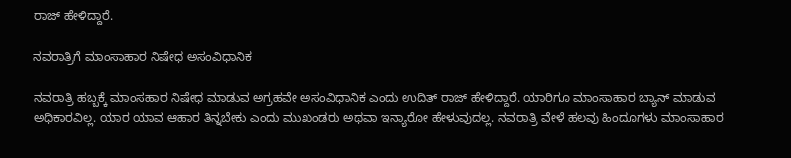ರಾಜ್ ಹೇಳಿದ್ದಾರೆ.

ನವರಾತ್ರಿಗೆ ಮಾಂಸಾಹಾರ ನಿಷೇಧ ಅಸಂವಿಧಾನಿಕ

ನವರಾತ್ರಿ ಹಬ್ಬಕ್ಕೆ ಮಾಂಸಹಾರ ನಿಷೇಧ ಮಾಡುವ ಅಗ್ರಹವೇ ಅಸಂವಿಧಾನಿಕ ಎಂದು ಉದಿತ್ ರಾಜ್ ಹೇಳಿದ್ದಾರೆ. ಯಾರಿಗೂ ಮಾಂಸಾಹಾರ ಬ್ಯಾನ್ ಮಾಡುವ ಅಧಿಕಾರವಿಲ್ಲ. ಯಾರ ಯಾವ ಆಹಾರ ತಿನ್ನಬೇಕು ಎಂದು ಮುಖಂಡರು ಅಥವಾ ಇನ್ಯಾರೋ ಹೇಳುವುದಲ್ಲ. ನವರಾತ್ರಿ ವೇಳೆ ಹಲವು ಹಿಂದೂಗಳು ಮಾಂಸಾಹಾರ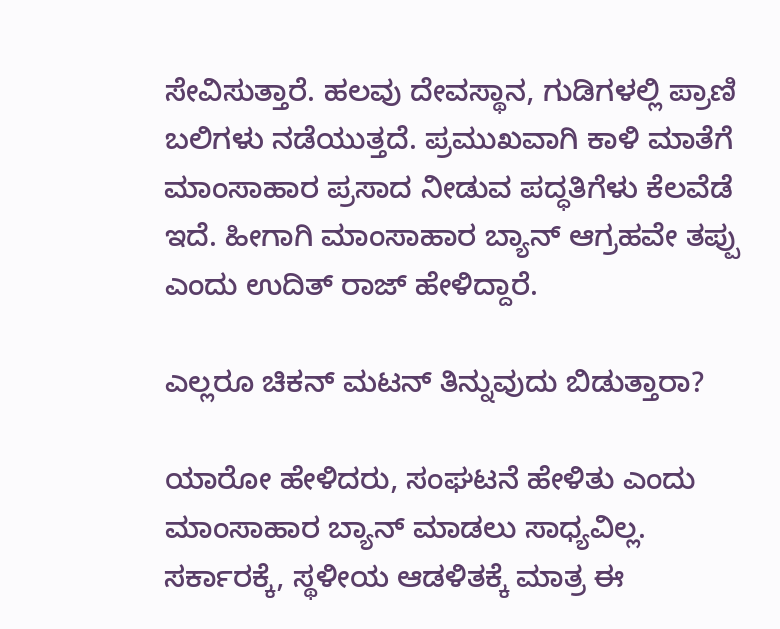ಸೇವಿಸುತ್ತಾರೆ. ಹಲವು ದೇವಸ್ಥಾನ, ಗುಡಿಗಳಲ್ಲಿ ಪ್ರಾಣಿ ಬಲಿಗಳು ನಡೆಯುತ್ತದೆ. ಪ್ರಮುಖವಾಗಿ ಕಾಳಿ ಮಾತೆಗೆ ಮಾಂಸಾಹಾರ ಪ್ರಸಾದ ನೀಡುವ ಪದ್ಧತಿಗೆಳು ಕೆಲವೆಡೆ ಇದೆ. ಹೀಗಾಗಿ ಮಾಂಸಾಹಾರ ಬ್ಯಾನ್ ಆಗ್ರಹವೇ ತಪ್ಪು ಎಂದು ಉದಿತ್ ರಾಜ್ ಹೇಳಿದ್ದಾರೆ.

ಎಲ್ಲರೂ ಚಿಕನ್ ಮಟನ್ ತಿನ್ನುವುದು ಬಿಡುತ್ತಾರಾ?

ಯಾರೋ ಹೇಳಿದರು, ಸಂಘಟನೆ ಹೇಳಿತು ಎಂದು ಮಾಂಸಾಹಾರ ಬ್ಯಾನ್ ಮಾಡಲು ಸಾಧ್ಯವಿಲ್ಲ. ಸರ್ಕಾರಕ್ಕೆ, ಸ್ಥಳೀಯ ಆಡಳಿತಕ್ಕೆ ಮಾತ್ರ ಈ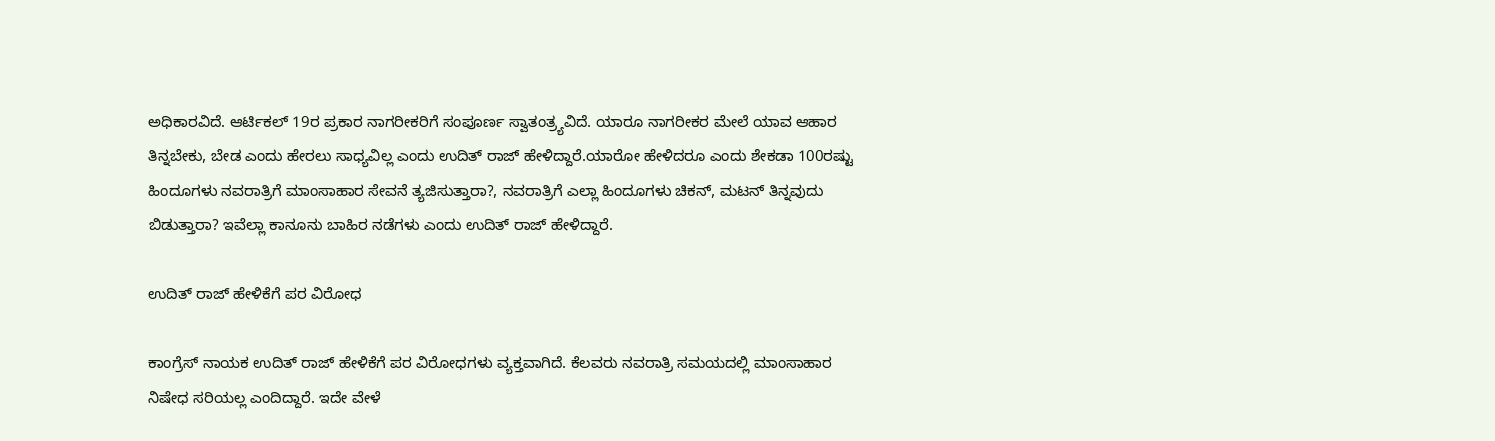ಅಧಿಕಾರವಿದೆ. ಆರ್ಟಿಕಲ್ 19ರ ಪ್ರಕಾರ ನಾಗರೀಕರಿಗೆ ಸಂಪೂರ್ಣ ಸ್ವಾತಂತ್ರ್ಯವಿದೆ. ಯಾರೂ ನಾಗರೀಕರ ಮೇಲೆ ಯಾವ ಆಹಾರ ತಿನ್ನಬೇಕು, ಬೇಡ ಎಂದು ಹೇರಲು ಸಾಧ್ಯವಿಲ್ಲ ಎಂದು ಉದಿತ್ ರಾಜ್ ಹೇಳಿದ್ದಾರೆ.ಯಾರೋ ಹೇಳಿದರೂ ಎಂದು ಶೇಕಡಾ 100ರಷ್ಟು ಹಿಂದೂಗಳು ನವರಾತ್ರಿಗೆ ಮಾಂಸಾಹಾರ ಸೇವನೆ ತ್ಯಜಿಸುತ್ತಾರಾ?, ನವರಾತ್ರಿಗೆ ಎಲ್ಲಾ ಹಿಂದೂಗಳು ಚಿಕನ್, ಮಟನ್ ತಿನ್ನವುದು ಬಿಡುತ್ತಾರಾ? ಇವೆಲ್ಲಾ ಕಾನೂನು ಬಾಹಿರ ನಡೆಗಳು ಎಂದು ಉದಿತ್ ರಾಜ್ ಹೇಳಿದ್ದಾರೆ.

ಉದಿತ್ ರಾಜ್ ಹೇಳಿಕೆಗೆ ಪರ ವಿರೋಧ

ಕಾಂಗ್ರೆಸ್ ನಾಯಕ ಉದಿತ್ ರಾಜ್ ಹೇಳಿಕೆಗೆ ಪರ ವಿರೋಧಗಳು ವ್ಯಕ್ತವಾಗಿದೆ. ಕೆಲವರು ನವರಾತ್ರಿ ಸಮಯದಲ್ಲಿ ಮಾಂಸಾಹಾರ ನಿಷೇಧ ಸರಿಯಲ್ಲ ಎಂದಿದ್ದಾರೆ. ಇದೇ ವೇಳೆ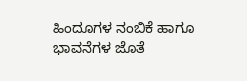ಹಿಂದೂಗಳ ನಂಬಿಕೆ ಹಾಗೂ ಭಾವನೆಗಳ ಜೊತೆ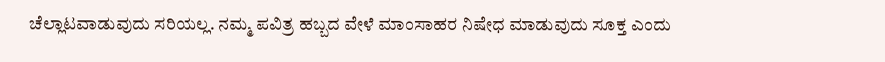ಚೆಲ್ಲಾಟವಾಡುವುದು ಸರಿಯಲ್ಲ. ನಮ್ಮ ಪವಿತ್ರ ಹಬ್ಬದ ವೇಳೆ ಮಾಂಸಾಹರ ನಿಷೇಧ ಮಾಡುವುದು ಸೂಕ್ತ ಎಂದು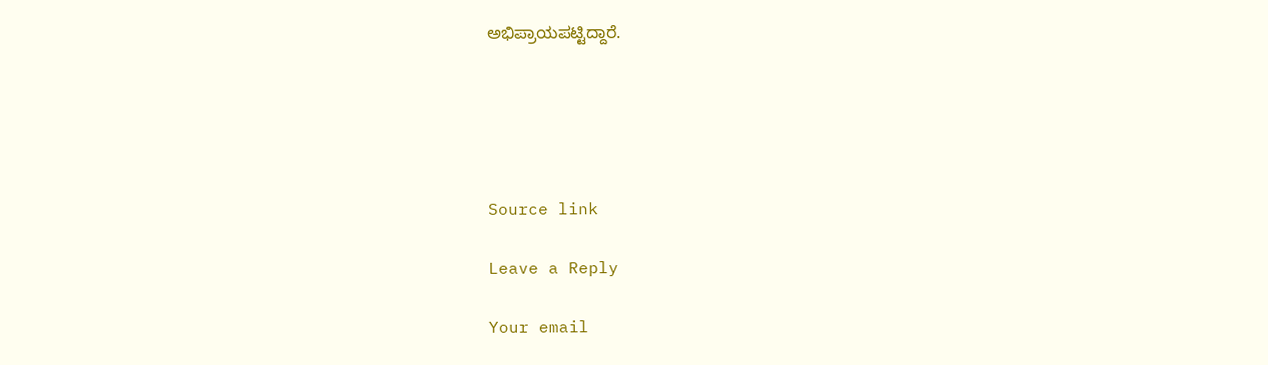ಅಭಿಪ್ರಾಯಪಟ್ಟಿದ್ದಾರೆ.





Source link

Leave a Reply

Your email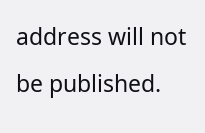address will not be published.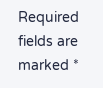Required fields are marked *